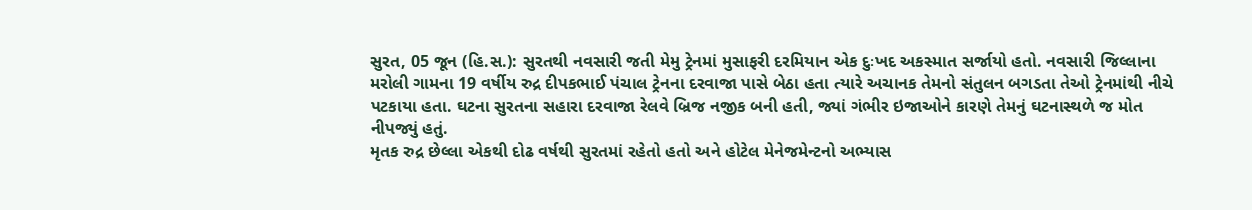સુરત, 05 જૂન (હિ.સ.): સુરતથી નવસારી જતી મેમુ ટ્રેનમાં મુસાફરી દરમિયાન એક દુઃખદ અકસ્માત સર્જાયો હતો. નવસારી જિલ્લાના મરોલી ગામના 19 વર્ષીય રુદ્ર દીપકભાઈ પંચાલ ટ્રેનના દરવાજા પાસે બેઠા હતા ત્યારે અચાનક તેમનો સંતુલન બગડતા તેઓ ટ્રેનમાંથી નીચે પટકાયા હતા. ઘટના સુરતના સહારા દરવાજા રેલવે બ્રિજ નજીક બની હતી, જ્યાં ગંભીર ઇજાઓને કારણે તેમનું ઘટનાસ્થળે જ મોત નીપજ્યું હતું.
મૃતક રુદ્ર છેલ્લા એકથી દોઢ વર્ષથી સુરતમાં રહેતો હતો અને હોટેલ મેનેજમેન્ટનો અભ્યાસ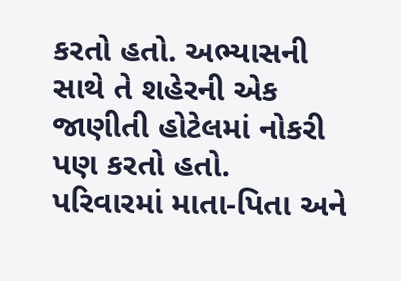કરતો હતો. અભ્યાસની સાથે તે શહેરની એક જાણીતી હોટેલમાં નોકરી પણ કરતો હતો. પરિવારમાં માતા-પિતા અને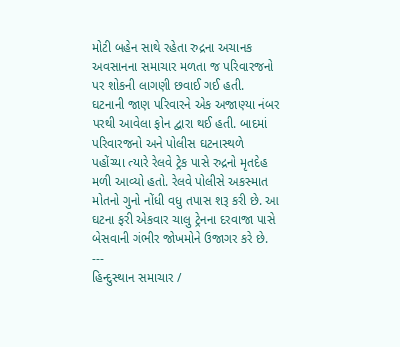મોટી બહેન સાથે રહેતા રુદ્રના અચાનક અવસાનના સમાચાર મળતા જ પરિવારજનો પર શોકની લાગણી છવાઈ ગઈ હતી.
ઘટનાની જાણ પરિવારને એક અજાણ્યા નંબર પરથી આવેલા ફોન દ્વારા થઈ હતી. બાદમાં પરિવારજનો અને પોલીસ ઘટનાસ્થળે પહોંચ્યા ત્યારે રેલવે ટ્રેક પાસે રુદ્રનો મૃતદેહ મળી આવ્યો હતો. રેલવે પોલીસે અકસ્માત મોતનો ગુનો નોંધી વધુ તપાસ શરૂ કરી છે. આ ઘટના ફરી એકવાર ચાલુ ટ્રેનના દરવાજા પાસે બેસવાની ગંભીર જોખમોને ઉજાગર કરે છે.
---
હિન્દુસ્થાન સમાચાર /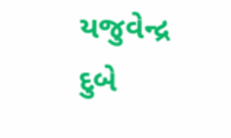યજુવેન્દ્ર દુબે